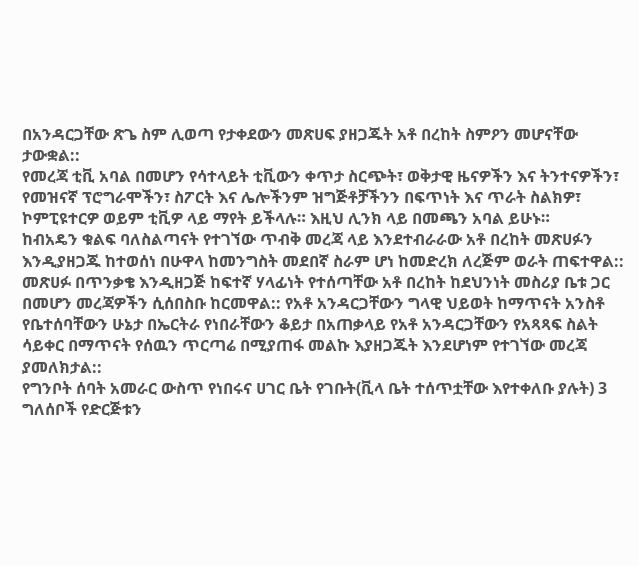በአንዳርጋቸው ጽጌ ስም ሊወጣ የታቀደውን መጽሀፍ ያዘጋጁት አቶ በረከት ስምዖን መሆናቸው ታውቋል::
የመረጃ ቲቪ አባል በመሆን የሳተላይት ቲቪውን ቀጥታ ስርጭት፣ ወቅታዊ ዜናዎችን እና ትንተናዎችን፣ የመዝናኛ ፕሮግራሞችን፣ ስፖርት እና ሌሎችንም ዝግጅቶቻችንን በፍጥነት እና ጥራት ስልክዎ፣ ኮምፒዩተርዎ ወይም ቲቪዎ ላይ ማየት ይችላሉ። እዚህ ሊንክ ላይ በመጫን አባል ይሁኑ።
ከብአዴን ቁልፍ ባለስልጣናት የተገኘው ጥብቅ መረጃ ላይ እንደተብራራው አቶ በረከት መጽሀፉን እንዲያዘጋጁ ከተወሰነ በሁዋላ ከመንግስት መደበኛ ስራም ሆነ ከመድረክ ለረጅም ወራት ጠፍተዋል:: መጽሀፉ በጥንቃቄ እንዲዘጋጅ ከፍተኛ ሃላፊነት የተሰጣቸው አቶ በረከት ከደህንነት መስሪያ ቤቱ ጋር በመሆን መረጃዎችን ሲሰበስቡ ከርመዋል:: የአቶ አንዳርጋቸውን ግላዊ ህይወት ከማጥናት አንስቶ የቤተሰባቸውን ሁኔታ በኤርትራ የነበራቸውን ቆይታ በአጠቃላይ የአቶ አንዳርጋቸውን የአጻጻፍ ስልት ሳይቀር በማጥናት የሰዉን ጥርጣሬ በሚያጠፋ መልኩ እያዘጋጁት እንደሆነም የተገኘው መረጃ ያመለክታል::
የግንቦት ሰባት አመራር ውስጥ የነበሩና ሀገር ቤት የገቡት(ቪላ ቤት ተሰጥቷቸው እየተቀለቡ ያሉት) 3 ግለሰቦች የድርጅቱን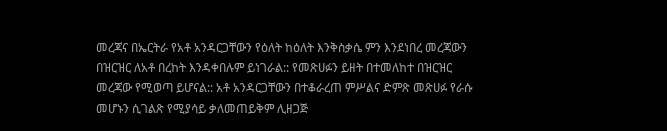መረጃና በኤርትራ የአቶ አንዳርጋቸውን የዕለት ከዕለት እንቅስቃሴ ምን እንደነበረ መረጃውን በዝርዝር ለአቶ በረከት እንዳቀበሉም ይነገራል:: የመጽሀፉን ይዘት በተመለከተ በዝርዝር መረጃው የሚወጣ ይሆናል:: አቶ አንዳርጋቸውን በተቆራረጠ ምሥልና ድምጽ መጽሀፉ የራሱ መሆኑን ሲገልጽ የሚያሳይ ቃለመጠይቅም ሊዘጋጅ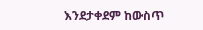እንደታቀደም ከውስጥ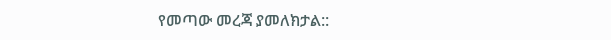የመጣው መረጃ ያመለክታል::